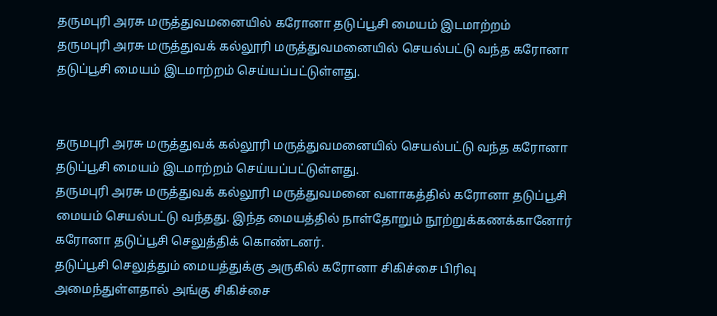தருமபுரி அரசு மருத்துவமனையில் கரோனா தடுப்பூசி மையம் இடமாற்றம்
தருமபுரி அரசு மருத்துவக் கல்லூரி மருத்துவமனையில் செயல்பட்டு வந்த கரோனா தடுப்பூசி மையம் இடமாற்றம் செய்யப்பட்டுள்ளது.


தருமபுரி அரசு மருத்துவக் கல்லூரி மருத்துவமனையில் செயல்பட்டு வந்த கரோனா தடுப்பூசி மையம் இடமாற்றம் செய்யப்பட்டுள்ளது.
தருமபுரி அரசு மருத்துவக் கல்லூரி மருத்துவமனை வளாகத்தில் கரோனா தடுப்பூசி மையம் செயல்பட்டு வந்தது. இந்த மையத்தில் நாள்தோறும் நூற்றுக்கணக்கானோர் கரோனா தடுப்பூசி செலுத்திக் கொண்டனர்.
தடுப்பூசி செலுத்தும் மையத்துக்கு அருகில் கரோனா சிகிச்சை பிரிவு அமைந்துள்ளதால் அங்கு சிகிச்சை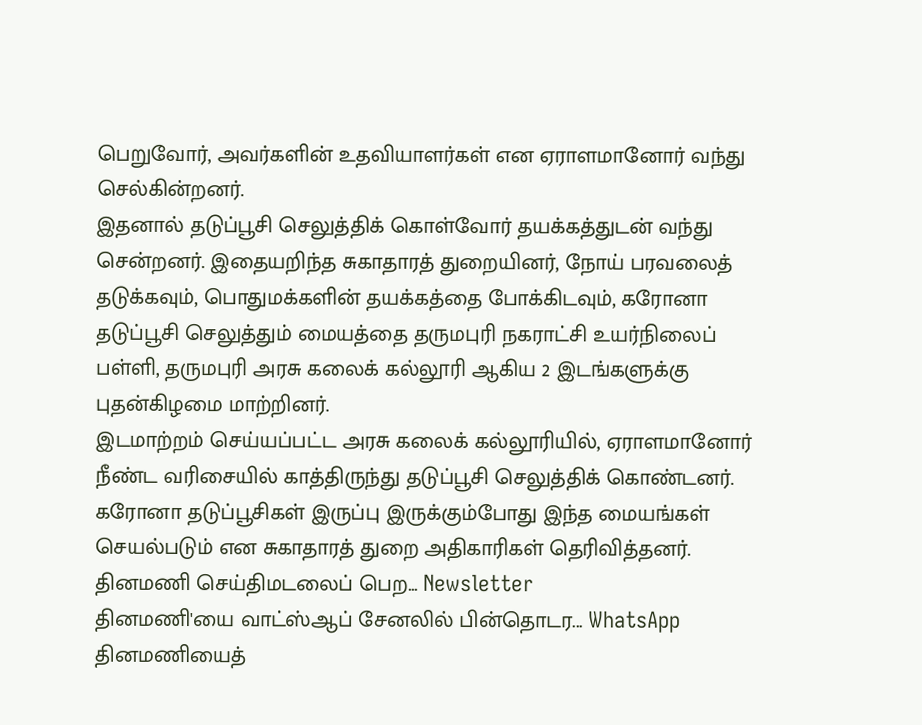பெறுவோர், அவர்களின் உதவியாளர்கள் என ஏராளமானோர் வந்து செல்கின்றனர்.
இதனால் தடுப்பூசி செலுத்திக் கொள்வோர் தயக்கத்துடன் வந்து சென்றனர். இதையறிந்த சுகாதாரத் துறையினர், நோய் பரவலைத் தடுக்கவும், பொதுமக்களின் தயக்கத்தை போக்கிடவும், கரோனா தடுப்பூசி செலுத்தும் மையத்தை தருமபுரி நகராட்சி உயர்நிலைப் பள்ளி, தருமபுரி அரசு கலைக் கல்லூரி ஆகிய 2 இடங்களுக்கு புதன்கிழமை மாற்றினர்.
இடமாற்றம் செய்யப்பட்ட அரசு கலைக் கல்லூரியில், ஏராளமானோர் நீண்ட வரிசையில் காத்திருந்து தடுப்பூசி செலுத்திக் கொண்டனர். கரோனா தடுப்பூசிகள் இருப்பு இருக்கும்போது இந்த மையங்கள் செயல்படும் என சுகாதாரத் துறை அதிகாரிகள் தெரிவித்தனர்.
தினமணி செய்திமடலைப் பெற... Newsletter
தினமணி'யை வாட்ஸ்ஆப் சேனலில் பின்தொடர... WhatsApp
தினமணியைத்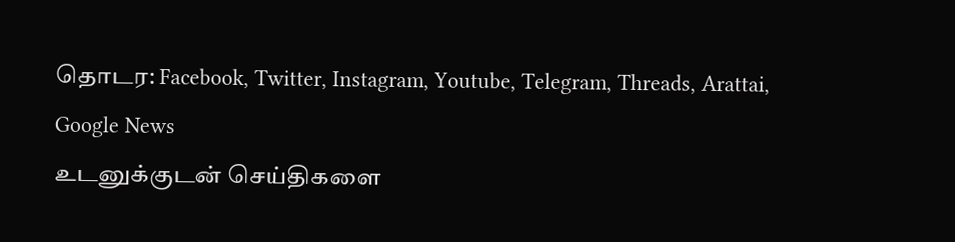தொடர: Facebook, Twitter, Instagram, Youtube, Telegram, Threads, Arattai, Google News
உடனுக்குடன் செய்திகளை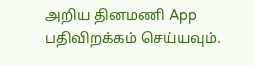அறிய தினமணி App பதிவிறக்கம் செய்யவும்.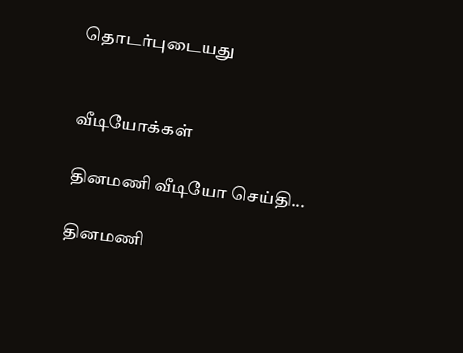தொடர்புடையது


வீடியோக்கள்

தினமணி வீடியோ செய்தி...

தினமணி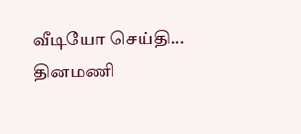வீடியோ செய்தி...
தினமணி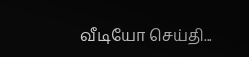வீடியோ செய்தி...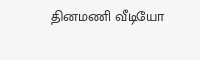தினமணி வீடியோ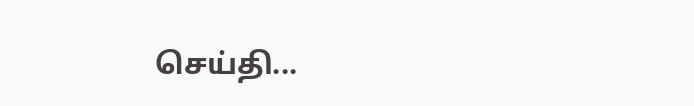செய்தி...